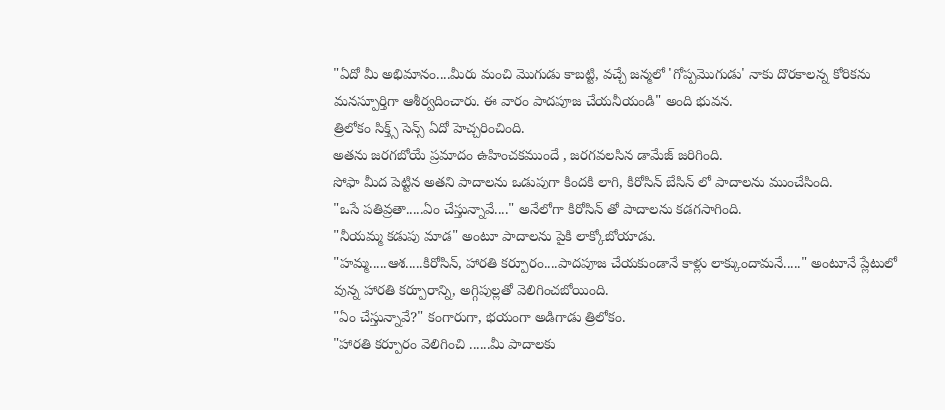"ఏదో మీ అభిమానం....మీరు మంచి మొగుడు కాబట్టి, వచ్చే జన్మలో 'గోప్పమొగుడు' నాకు దొరకాలన్న కోరికను మనస్పూర్తిగా ఆశీర్వదించారు. ఈ వారం పాదపూజ చేయనీయండి" అంది భువన.
త్రిలోకం సిక్త్స్ సెన్స్ ఏదో హెచ్చరించింది.
అతను జరగబోయే ప్రమాదం ఉహించకముందే , జరగవలసిన డామేజ్ జరిగింది.
సోఫా మీద పెట్టిన అతని పాదాలను ఒడుపుగా కిందకి లాగి, కిరోసిన్ బేసిన్ లో పాదాలను ముంచేసింది.
"ఒసే పతివ్రతా.....ఏం చేస్తున్నావే...." అనేలోగా కిరోసిన్ తో పాదాలను కడగసాగింది.
"నీయమ్మ కడుపు మాడ" అంటూ పాదాలను పైకి లాక్కోబోయాడు.
"హమ్మ.....ఆశ.....కిరోసిన్, హారతి కర్పూరం....పాదపూజ చేయకుండానే కాళ్లు లాక్కుందామనే....." అంటూనే ప్లేటులో వున్న హారతి కర్పూరాన్ని, అగ్గిపుల్లతో వెలిగించబోయింది.
"ఏం చేస్తున్నావే?" కంగారుగా, భయంగా అడిగాడు త్రిలోకం.
"హారతి కర్పూరం వెలిగించి ......మీ పాదాలకు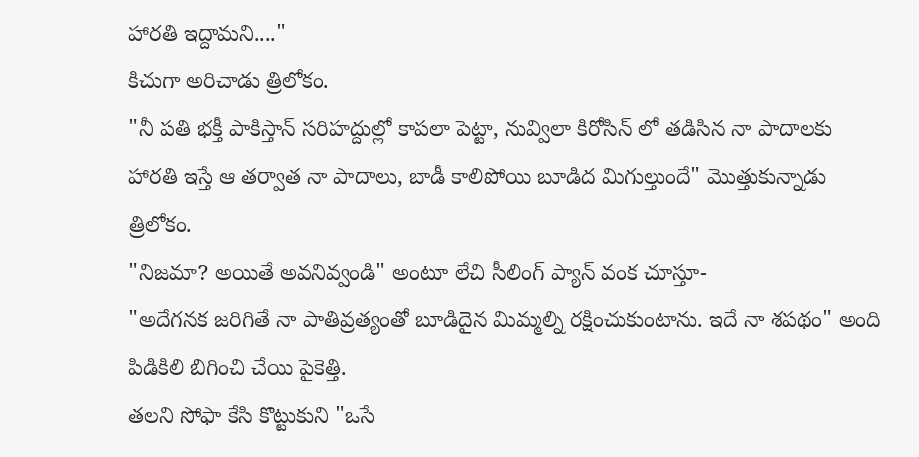హారతి ఇద్దామని...."
కిచుగా అరిచాడు త్రిలోకం.
"నీ పతి భక్తీ పాకిస్తాన్ సరిహద్దుల్లో కాపలా పెట్టా, నువ్విలా కిరోసిన్ లో తడిసిన నా పాదాలకు హారతి ఇస్తే ఆ తర్వాత నా పాదాలు, బాడీ కాలిపోయి బూడిద మిగుల్తుందే" మొత్తుకున్నాడు త్రిలోకం.
"నిజమా? అయితే అవనివ్వండి" అంటూ లేచి సీలింగ్ ప్యాన్ వంక చూస్తూ-
"అదేగనక జరిగితే నా పాతివ్రత్యంతో బూడిదైన మిమ్మల్ని రక్షించుకుంటాను. ఇదే నా శపథం" అంది పిడికిలి బిగించి చేయి పైకెత్తి.
తలని సోఫా కేసి కొట్టుకుని "ఒసే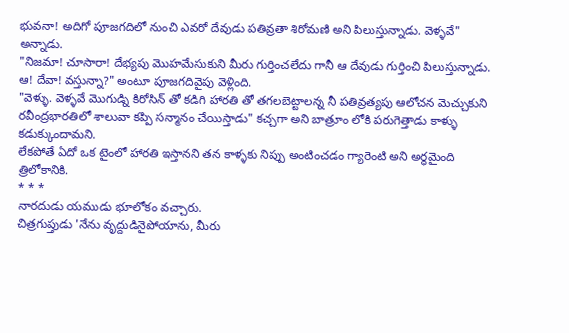భువనా! అదిగో పూజగదిలో నుంచి ఎవరో దేవుడు పతివ్రతా శిరోమణి అని పిలుస్తున్నాడు. వెళ్ళవే" అన్నాడు.
"నిజమా! చూసారా! దేభ్యపు మొహమేసుకుని మీరు గుర్తించలేదు గానీ ఆ దేవుడు గుర్తించి పిలుస్తున్నాడు. ఆ! దేవా! వస్తున్నా?" అంటూ పూజగదివైపు వెళ్లింది.
"వెళ్ళు. వెళ్ళవే మొగుడ్ని కిరోసిన్ తో కడిగి హారతి తో తగలబెట్టాలన్న నీ పతివ్రత్యపు ఆలోచన మెచ్చుకుని రవీంద్రభారతిలో శాలువా కప్పి సన్మానం చేయిస్తాడు" కచ్చగా అని బాత్రూం లోకి పరుగెత్తాడు కాళ్ళు కడుక్కుందామని.
లేకపోతే ఏదో ఒక టైంలో హారతి ఇస్తానని తన కాళ్ళకు నిప్పు అంటించడం గ్యారెంటి అని అర్ధమైంది త్రిలోకానికి.
* * *
నారదుడు యముడు భూలోకం వచ్చారు.
చిత్రగుప్తుడు 'నేను వృద్దుడినైపోయాను, మీరు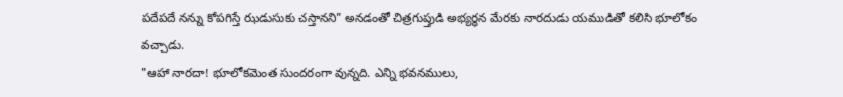పదేపదే నన్ను కోపగిస్తే ఝడుసుకు చస్తానని" అనడంతో చిత్రగుప్తుడి అభ్యర్ధన మేరకు నారదుడు యముడితో కలిసి భూలోకం వచ్చాడు.
"ఆహా నారదా! భూలోకమెంత సుందరంగా వున్నది. ఎన్ని భవనములు,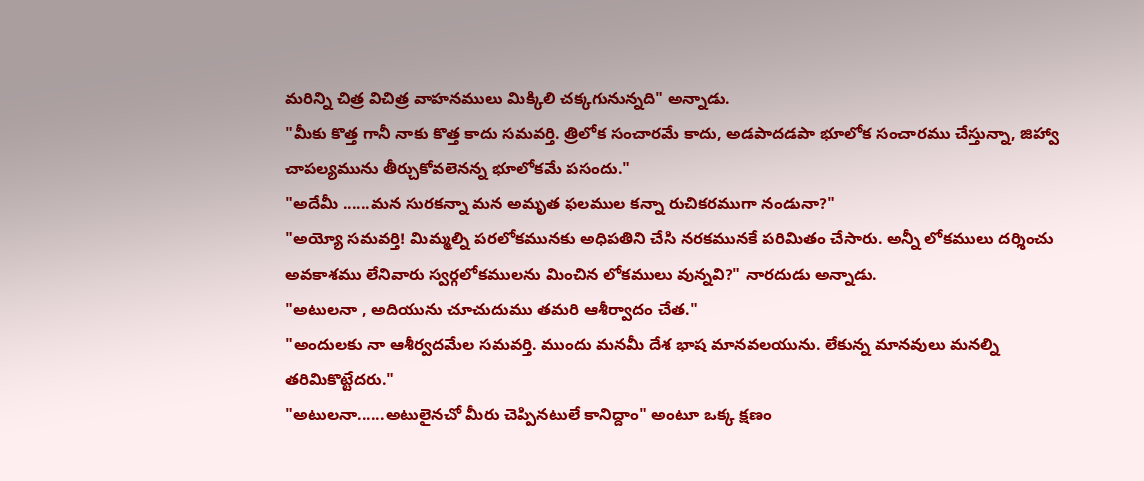మరిన్ని చిత్ర విచిత్ర వాహనములు మిక్కిలి చక్కగునున్నది" అన్నాడు.
"మీకు కొత్త గానీ నాకు కొత్త కాదు సమవర్తి. త్రిలోక సంచారమే కాదు, అడపాదడపా భూలోక సంచారము చేస్తున్నా, జిహ్వా చాపల్యమును తీర్చుకోవలెనన్న భూలోకమే పసందు."
"అదేమీ ......మన సురకన్నా మన అమృత ఫలముల కన్నా రుచికరముగా నండునా?"
"అయ్యో సమవర్తి! మిమ్మల్ని పరలోకమునకు అధిపతిని చేసి నరకమునకే పరిమితం చేసారు. అన్నీ లోకములు దర్శించు అవకాశము లేనివారు స్వర్గలోకములను మించిన లోకములు వున్నవి?" నారదుడు అన్నాడు.
"అటులనా , అదియును చూచుదుము తమరి ఆశీర్వాదం చేత."
"అందులకు నా ఆశీర్వదమేల సమవర్తి. ముందు మనమీ దేశ భాష మానవలయును. లేకున్న మానవులు మనల్ని తరిమికొట్టేదరు."
"అటులనా......అటులైనచో మీరు చెప్పినటులే కానిద్దాం" అంటూ ఒక్క క్షణం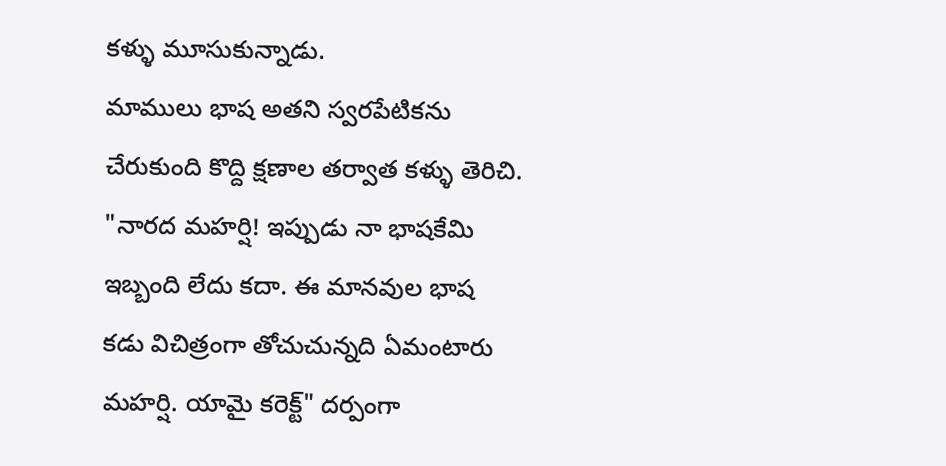కళ్ళు మూసుకున్నాడు.
మాములు భాష అతని స్వరపేటికను చేరుకుంది కొద్ది క్షణాల తర్వాత కళ్ళు తెరిచి.
"నారద మహర్షి! ఇప్పుడు నా భాషకేమి ఇబ్బంది లేదు కదా. ఈ మానవుల భాష కడు విచిత్రంగా తోచుచున్నది ఏమంటారు మహర్షి. యామై కరెక్ట్" దర్పంగా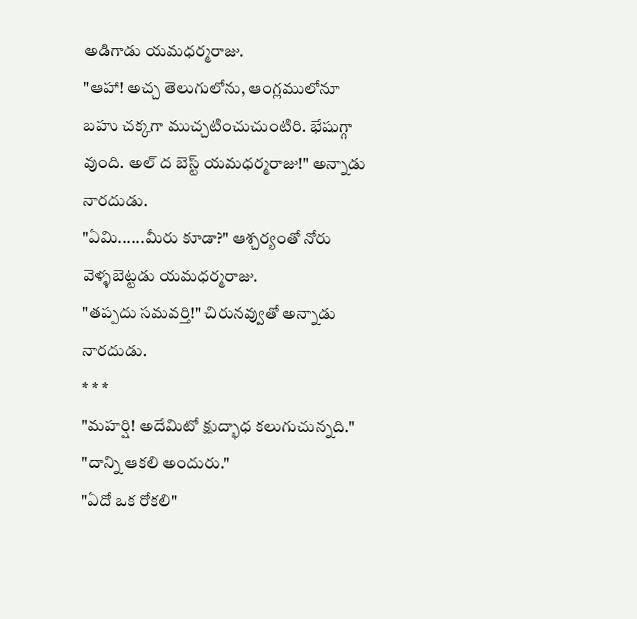అడిగాడు యమధర్మరాజు.
"ఆహా! అచ్చ తెలుగులోను, ఆంగ్లములోనూ బహు చక్కగా ముచ్చటించుచుంటిరి. భేషుగ్గా వుంది. అల్ ద బెస్ట్ యమధర్మరాజు!" అన్నాడు నారదుడు.
"ఏమి......మీరు కూడా?" ఆశ్చర్యంతో నోరు వెళ్ళబెట్టడు యమధర్మరాజు.
"తప్పదు సమవర్తి!" చిరునవ్వుతో అన్నాడు నారదుడు.
* * *
"మహర్షి! అదేమిటో క్షుద్భాధ కలుగుచున్నది."
"దాన్ని ఆకలి అందురు."
"ఏదో ఒక రోకలి"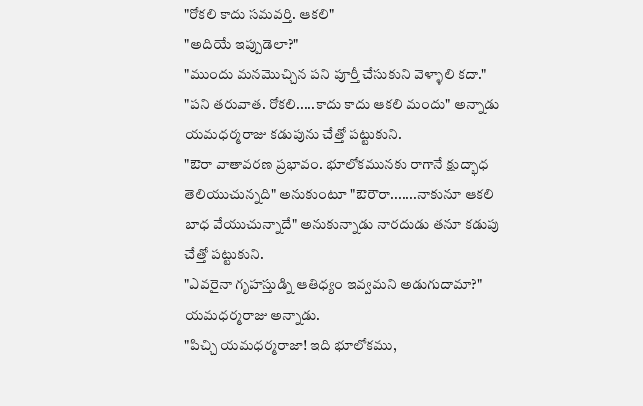"రోకలి కాదు సమవర్తి. ఆకలి"
"అదియే ఇప్పుడెలా?"
"ముందు మనమొచ్చిన పని పూర్తీ చేసుకుని వెళ్ళాలి కదా."
"పని తరువాత. రోకలి.....కాదు కాదు ఆకలి మందు" అన్నాడు యమధర్మరాజు కడుపును చేత్తో పట్టుకుని.
"ఔరా వాతావరణ ప్రభావం. భూలోకమునకు రాగానే క్షుద్భాధ తెలియుచున్నది" అనుకుంటూ "ఔరౌరా.......నాకునూ ఆకలి బాధ వేయుచున్నాదే" అనుకున్నాడు నారదుడు తనూ కడుపు చేత్తో పట్టుకుని.
"ఎవరైనా గృహస్తుడ్ని ఆతిధ్యం ఇవ్వమని అడుగుదామా?" యమధర్మరాజు అన్నాడు.
"పిచ్చి యమధర్మరాజా! ఇది భూలోకము,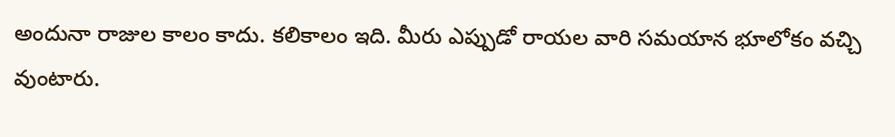అందునా రాజుల కాలం కాదు. కలికాలం ఇది. మీరు ఎప్పుడో రాయల వారి సమయాన భూలోకం వచ్చి వుంటారు.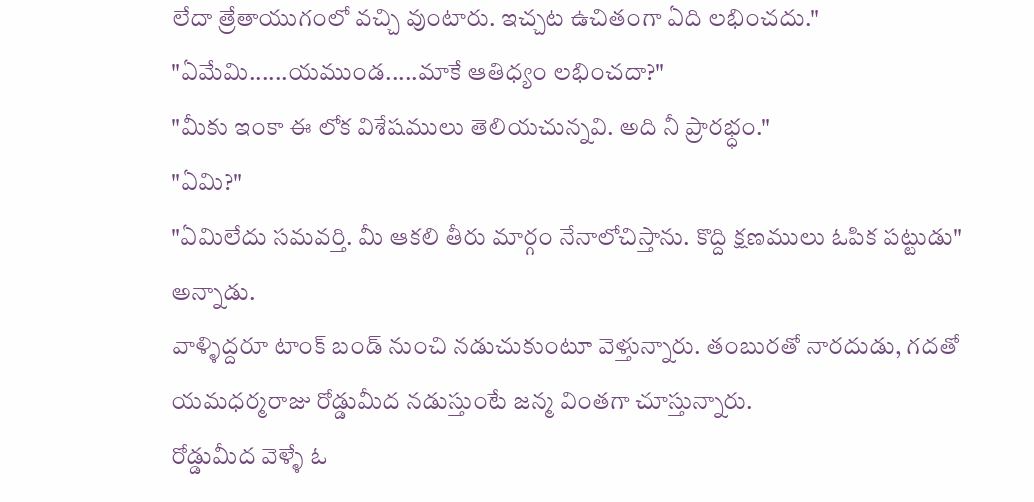లేదా త్రేతాయుగంలో వచ్చి వుంటారు. ఇచ్చట ఉచితంగా ఏది లభించదు."
"ఏమేమి......యముండ.....మాకే ఆతిధ్యం లభించదా?"
"మీకు ఇంకా ఈ లోక విశేషములు తెలియచున్నవి. అది నీ ప్రారభ్ధం."
"ఏమి?"
"ఏమిలేదు సమవర్తి. మీ ఆకలి తీరు మార్గం నేనాలోచిస్తాను. కొద్ది క్షణములు ఓపిక పట్టుడు" అన్నాడు.
వాళ్ళిద్దరూ టాంక్ బండ్ నుంచి నడుచుకుంటూ వెళ్తున్నారు. తంబురతో నారదుడు, గదతో యమధర్మరాజు రోడ్డుమీద నడుస్తుంటే జన్మ వింతగా చూస్తున్నారు.
రోడ్డుమీద వెళ్ళే ఓ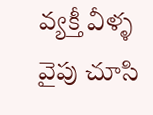వ్యక్తీ వీళ్ళ వైపు చూసి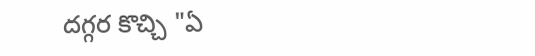దగ్గర కొచ్చి "ఏ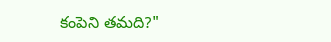కంపెని తమది?"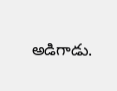అడిగాడు.